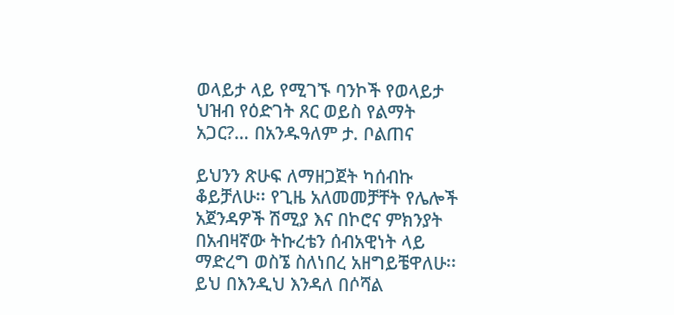ወላይታ ላይ የሚገኙ ባንኮች የወላይታ ህዝብ የዕድገት ጸር ወይስ የልማት አጋር?… በአንዱዓለም ታ. ቦልጠና

ይህንን ጽሁፍ ለማዘጋጀት ካሰብኩ ቆይቻለሁ፡፡ የጊዜ አለመመቻቸት የሌሎች አጀንዳዎች ሽሚያ እና በኮሮና ምክንያት በአብዛኛው ትኩረቴን ሰብአዊነት ላይ ማድረግ ወስኜ ስለነበረ አዘግይቼዋለሁ፡፡ ይህ በእንዲህ እንዳለ በሶሻል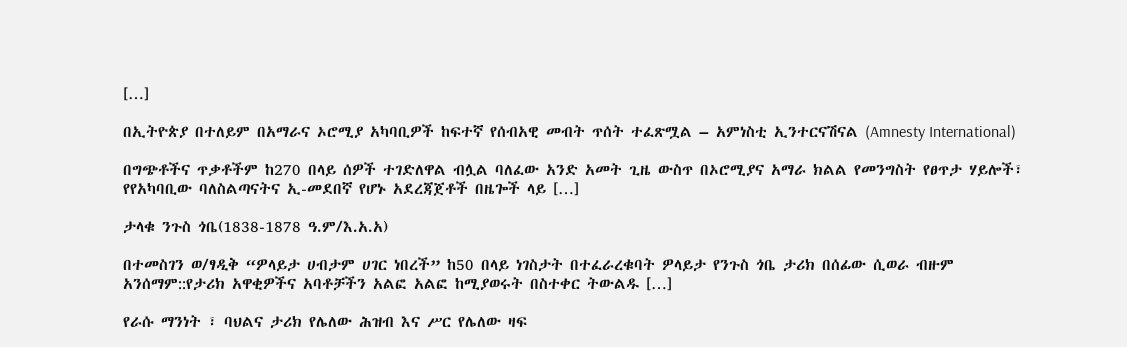[…]

በኢትዮጵያ በተለይም በአማራና ኦሮሚያ አካባቢዎች ከፍተኛ የሰብአዊ መብት ጥሰት ተፈጽሟል – አምነስቲ ኢንተርናሽናል (Amnesty International)

በግጭቶችና ጥቃቶችም ከ270 በላይ ሰዎች ተገድለዋል ብሏል ባለፈው አንድ አመት ጊዜ ውስጥ በኦሮሚያና አማራ ክልል የመንግስት የፀጥታ ሃይሎች፣ የየአካባቢው ባለስልጣናትና ኢ-መደበኛ የሆኑ አደረጃጀቶች በዜጐች ላይ […]

ታላቁ ንጉስ ጎቤ(1838-1878 ዓ.ም/እ.አ.አ)

በተመስገን ወ/ፃዲቅ “ዎላይታ ሀብታም ሀገር ነበረች” ከ50 በላይ ነገስታት በተፈራረቁባት ዎላይታ የንጉስ ጎቤ ታሪክ በሰፊው ሲወራ ብዙም አንሰማም::የታሪክ አዋቂዎችና አባቶቻችን አልፎ አልፎ ከሚያወሩት በስተቀር ትውልዱ […]

የራሱ ማንነት ፣ ባህልና ታሪክ የሌለው ሕዝብ እና ሥር የሌለው ዛፍ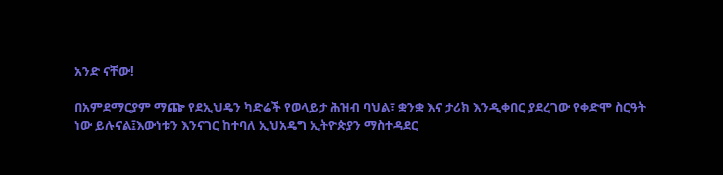አንድ ናቸው!

በአምደማርያም ማጬ የደኢህዴን ካድሬች የወላይታ ሕዝብ ባህል፣ ቋንቋ እና ታሪክ እንዲቀበር ያደረገው የቀድሞ ስርዓት ነው ይሉናል፤እውነቱን እንናገር ከተባለ ኢህአዴግ ኢትዮጵያን ማስተዳደር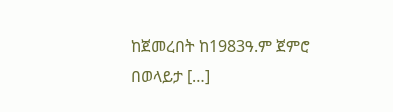ከጀመረበት ከ1983ዓ.ም ጀምሮ በወላይታ […]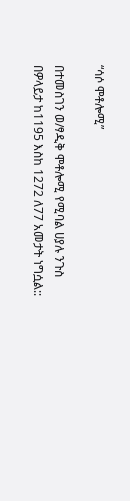“ሳሶ ሞቶሎሚ”

በተመስገን ወ/ፃዲቅ ሞቶሎሚ የሚባል ሀያሉ ንጉስ በዎላይታ ከ1195 እስከ 1272 ለ77 አመታት ነግሷል::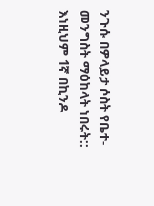ንጉሱ በዎላይታ ሶስት የቤተ-መንግስት ማዕከላት ነበሩት:: እነዚህም 1ኛ በኪንዶ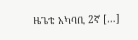ዜጌቴ አካባቢ 2ኛ […]